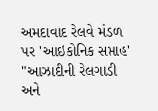અમદાવાદ રેલવે મંડળ પર 'આઇકોનિક સપ્તાહ' "આઝાદીની રેલગાડી અને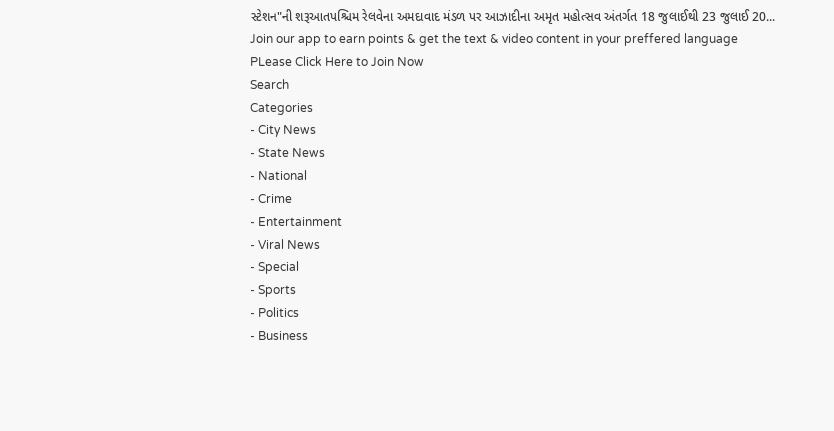સ્ટેશન"ની શરૂઆતપશ્ચિમ રેલવેના અમદાવાદ મંડળ પર આઝાદીના અમૃત મહોત્સવ અંતર્ગત 18 જુલાઈથી 23 જુલાઈ 20...
Join our app to earn points & get the text & video content in your preffered language
PLease Click Here to Join Now
Search
Categories
- City News
- State News
- National
- Crime
- Entertainment
- Viral News
- Special
- Sports
- Politics
- Business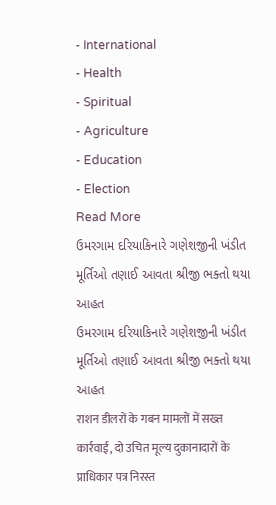- International
- Health
- Spiritual
- Agriculture
- Education
- Election
Read More
ઉમરગામ દરિયાકિનારે ગણેશજીની ખંડીત મૂર્તિઓ તણાઈ આવતા શ્રીજી ભક્તો થયા આહત
ઉમરગામ દરિયાકિનારે ગણેશજીની ખંડીત મૂર્તિઓ તણાઈ આવતા શ્રીજી ભક્તો થયા આહત
राशन डीलरों के गबन मामलों में सख्त कार्रवाई, दो उचित मूल्य दुकानादारों के प्राधिकार पत्र निरस्त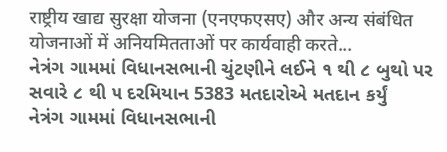राष्ट्रीय खाद्य सुरक्षा योजना (एनएफएसए) और अन्य संबंधित योजनाओं में अनियमितताओं पर कार्यवाही करते...
નેત્રંગ ગામમાં વિધાનસભાની ચુંટણીને લઈને ૧ થી ૮ બુથો પર સવારે ૮ થી ૫ દરમિયાન 5383 મતદારોએ મતદાન કર્યું
નેત્રંગ ગામમાં વિધાનસભાની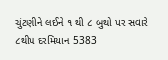ચુંટણીને લઈને ૧ થી ૮ બુથો પર સવારે ૮થી૫ દરમિયાન 5383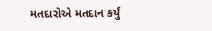મતદારોએ મતદાન કર્યું